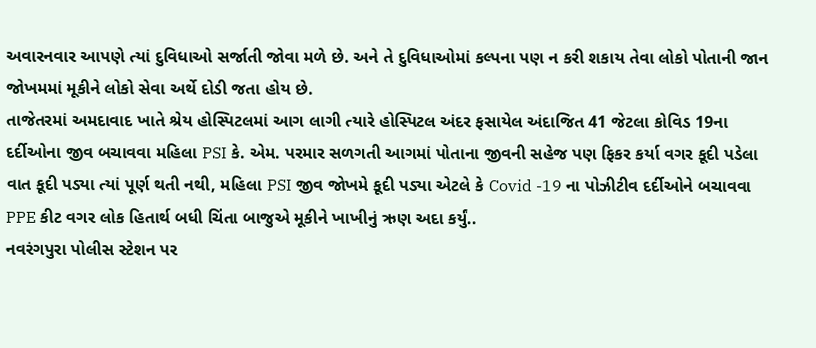અવારનવાર આપણે ત્યાં દુવિધાઓ સર્જાતી જોવા મળે છે. અને તે દુવિધાઓમાં કલ્પના પણ ન કરી શકાય તેવા લોકો પોતાની જાન જોખમમાં મૂકીને લોકો સેવા અર્થે દોડી જતા હોય છે.
તાજેતરમાં અમદાવાદ ખાતે શ્રેય હોસ્પિટલમાં આગ લાગી ત્યારે હોસ્પિટલ અંદર ફસાયેલ અંદાજિત 41 જેટલા કોવિડ 19ના દર્દીઓના જીવ બચાવવા મહિલા PSI કે. એમ. પરમાર સળગતી આગમાં પોતાના જીવની સહેજ પણ ફિકર કર્યા વગર કૂદી પડેલા
વાત કૂદી પડ્યા ત્યાં પૂર્ણ થતી નથી, મહિલા PSI જીવ જોખમે કૂદી પડ્યા એટલે કે Covid -19 ના પોઝીટીવ દર્દીઓને બચાવવા PPE કીટ વગર લોક હિતાર્થ બધી ચિંતા બાજુએ મૂકીને ખાખીનું ઋણ અદા કર્યું..
નવરંગપુરા પોલીસ સ્ટેશન પર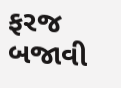ફરજ બજાવી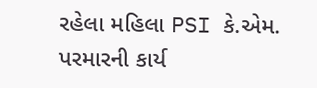રહેલા મહિલા PSI કે.એમ. પરમારની કાર્ય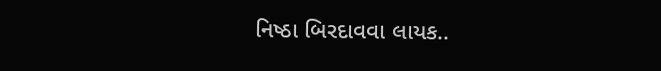નિષ્ઠા બિરદાવવા લાયક..